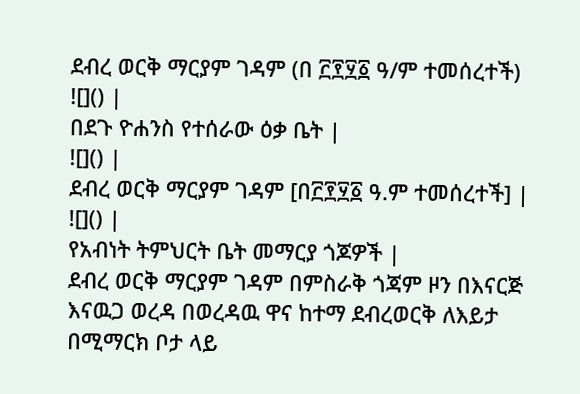ደብረ ወርቅ ማርያም ገዳም (በ ፫፻፶፩ ዓ/ም ተመሰረተች)
![]() |
በደጉ ዮሐንስ የተሰራው ዕቃ ቤት |
![]() |
ደብረ ወርቅ ማርያም ገዳም [በ፫፻፶፩ ዓ.ም ተመሰረተች] |
![]() |
የአብነት ትምህርት ቤት መማርያ ጎጆዎች |
ደብረ ወርቅ ማርያም ገዳም በምስራቅ ጎጃም ዞን በእናርጅ እናዉጋ ወረዳ በወረዳዉ ዋና ከተማ ደብረወርቅ ለእይታ በሚማርክ ቦታ ላይ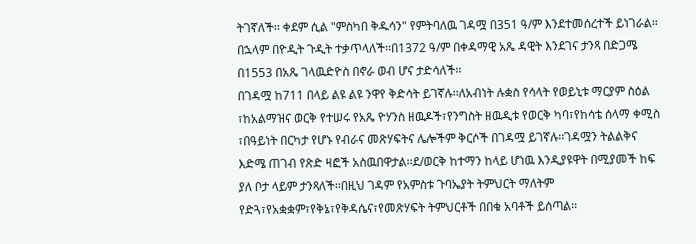ትገኛለች፡፡ ቀደም ሲል "ምስካበ ቅዱሳን" የምትባለዉ ገዳሟ በ351 ዓ/ም እንደተመሰረተች ይነገራል፡፡በኋላም በዮዲት ጉዲት ተቃጥላለች፡፡በ1372 ዓ/ም በቀዳማዊ አጼ ዳዊት እንደገና ታንጻ በድጋሜ በ1553 በአጼ ገላዉድዮስ በኖራ ወብ ሆና ታድሳለች፡፡
በገዳሟ ከ711 በላይ ልዩ ልዩ ንዋየ ቅድሳት ይገኛሉ፡፡ለአብነት ሉቋስ የሳላት የወይኒቱ ማርያም ስዕል ፣ከአልማዝና ወርቅ የተሠሩ የአጼ ዮሃንስ ዘዉዶች፣የንግስት ዘዉዲቱ የወርቅ ካባ፣የከሳቴ ሰላማ ቀሚስ ፣በዓይነት በርካታ የሆኑ የብራና መጽሃፍትና ሌሎችም ቅርሶች በገዳሟ ይገኛሉ፡፡ገዳሟን ትልልቅና እድሜ ጠገብ የጽድ ዛፎች አስዉበዋታል፡፡ደ/ወርቅ ከተማን ከላይ ሆነዉ እንዲያዩዋት በሚያመች ከፍ ያለ ቦታ ላይም ታንጻለች፡፡በዚህ ገዳም የአምስቱ ጉባኤያት ትምህርት ማለትም የድጓ፣የአቋቋም፣የቅኔ፣የቅዳሴና፣የመጽሃፍት ትምህርቶች በበቁ አባቶች ይሰጣል፡፡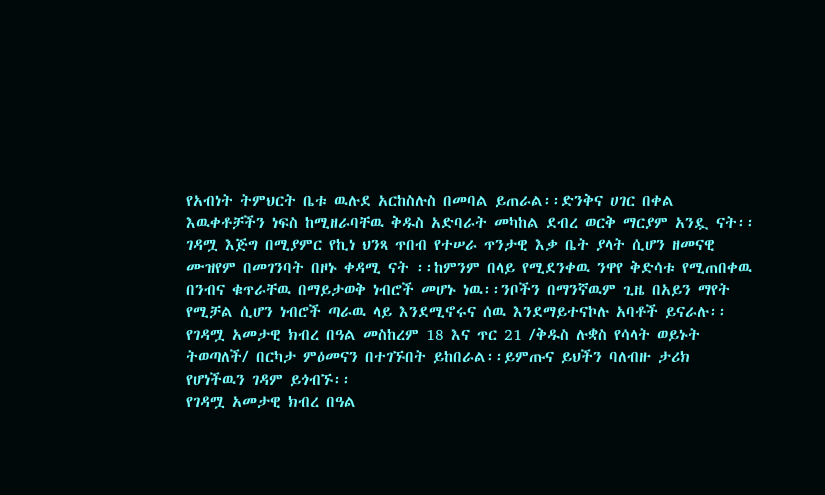የአብነት ትምህርት ቤቱ ዉሉደ አርከስሉስ በመባል ይጠራል፡፡ድንቅና ሀገር በቀል እዉቀቶቻችን ነፍስ ከሚዘራባቸዉ ቅዱስ አድባራት መካከል ደብረ ወርቅ ማርያም አንዷ ናት፡፡ገዳሟ እጅግ በሚያምር የኪነ ህንጻ ጥበብ የተሠራ ጥንታዊ እቃ ቤት ያላት ሲሆን ዘመናዊ ሙዝየም በመገንባት በዞኑ ቀዳሚ ናት ፡፡ከምንም በላይ የሚደንቀዉ ንዋየ ቅድሳቱ የሚጠበቀዉ በንብና ቁጥራቸዉ በማይታወቅ ነብሮች መሆኑ ነዉ፡፡ንቦችን በማንኛዉም ጊዜ በአይን ማየት የሚቻል ሲሆን ነብሮች ጣራዉ ላይ እንደሚኖሩና ሰዉ እንደማይተናኮሉ አባቶች ይናራሉ፡፡
የገዳሟ አመታዊ ክብረ በዓል መስከረም 18 እና ጥር 21 /ቅዱስ ሉቋስ የሳላት ወይኑት ትወጣለች/ በርካታ ምዕመናን በተገኙበት ይከበራል፡፡ይምጡና ይህችን ባለብዙ ታሪክ የሆነችዉን ገዳም ይጎብኙ፡፡
የገዳሟ አመታዊ ክብረ በዓል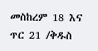መስከረም 18 እና ጥር 21 /ቅዱስ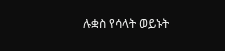ሉቋስ የሳላት ወይኑት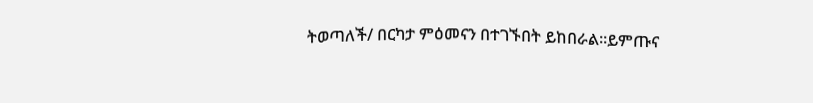ትወጣለች/ በርካታ ምዕመናን በተገኙበት ይከበራል፡፡ይምጡና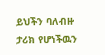ይህችን ባለብዙ ታሪክ የሆነችዉን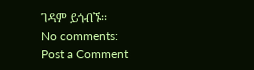ገዳም ይጎብኙ፡፡
No comments:
Post a Comment